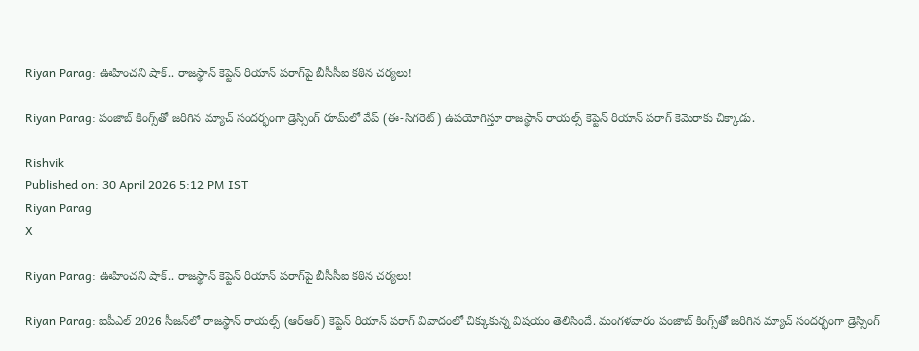Riyan Parag: ఊహించని షాక్.. రాజస్థాన్ కెప్టెన్ రియాన్ పరాగ్‌పై బీసీసీఐ కఠిన చర్యలు!

Riyan Parag: పంజాబ్ కింగ్స్‌తో జరిగిన మ్యాచ్ సందర్భంగా డ్రెస్సింగ్ రూమ్‌లో వేప్ (ఈ-సిగరెట్‌) ఉపయోగిస్తూ రాజస్థాన్ రాయల్స్ కెప్టెన్ రియాన్ పరాగ్ కెమెరాకు చిక్కాడు.

Rishvik
Published on: 30 April 2026 5:12 PM IST
Riyan Parag
X

Riyan Parag: ఊహించని షాక్.. రాజస్థాన్ కెప్టెన్ రియాన్ పరాగ్‌పై బీసీసీఐ కఠిన చర్యలు!

Riyan Parag: ఐపీఎల్ 2026 సీజన్‌లో రాజస్థాన్ రాయల్స్ (ఆర్ఆర్) కెప్టెన్ రియాన్ పరాగ్ వివాదంలో చిక్కుకున్న విషయం తెలిసిందే. మంగళవారం పంజాబ్ కింగ్స్‌తో జరిగిన మ్యాచ్ సందర్భంగా డ్రెస్సింగ్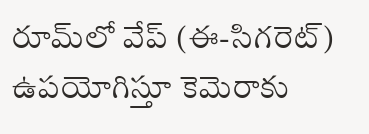రూమ్‌లో వేప్ (ఈ-సిగరెట్‌) ఉపయోగిస్తూ కెమెరాకు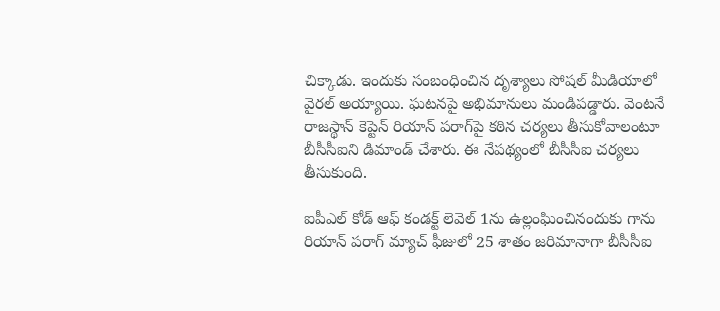చిక్కాడు. ఇందుకు సంబంధించిన దృశ్యాలు సోషల్ మీడియాలో వైరల్ అయ్యాయి. ఘటనపై అభిమానులు మండిపడ్డారు. వెంటనే రాజస్థాన్ కెప్టెన్ రియాన్ పరాగ్‌పై కఠిన చర్యలు తీసుకోవాలంటూ బీసీసీఐని డిమాండ్ చేశారు. ఈ నేపథ్యంలో బీసీసీఐ చర్యలు తీసుకుంది.

ఐపీఎల్ కోడ్ ఆఫ్ కండక్ట్ లెవెల్‌ 1ను ఉల్లంఘించినందుకు గాను రియాన్ పరాగ్‌ మ్యాచ్ ఫీజులో 25 శాతం జరిమానాగా బీసీసీఐ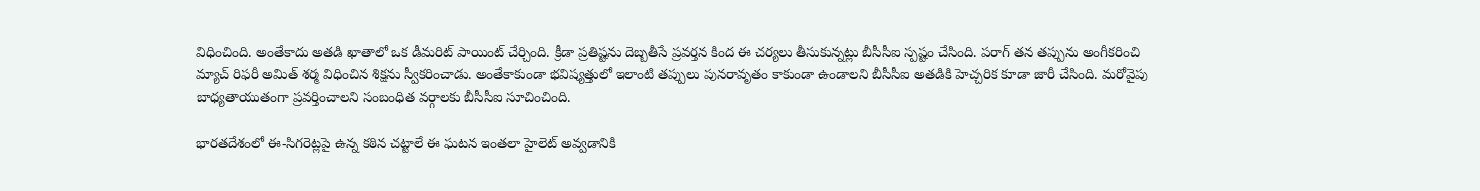విధించింది. అంతేకాదు అతడి ఖాతాలో ఒక డీమరిట్ పాయింట్ చేర్చింది. క్రీడా ప్రతిష్టను దెబ్బతీసే ప్రవర్తన కింద ఈ చర్యలు తీసుకున్నట్లు బీసీసీఐ స్పష్టం చేసింది. పరాగ్ తన తప్పును అంగీకరించి మ్యాచ్ రిఫరీ అమిత్ శర్మ విధించిన శిక్షను స్వీకరించాడు. అంతేకాకుండా భవిష్యత్తులో ఇలాంటి తప్పులు పునరావృతం కాకుండా ఉండాలని బీసీసీఐ అతడికి హెచ్చరిక కూడా జారీ చేసింది. మరోవైపు బాధ్యతాయుతంగా ప్రవర్తించాలని సంబంధిత వర్గాలకు బీసీసీఐ సూచించింది.

భారతదేశంలో ఈ-సిగరెట్లపై ఉన్న కఠిన చట్టాలే ఈ ఘటన ఇంతలా హైలెట్ అవ్వడానికి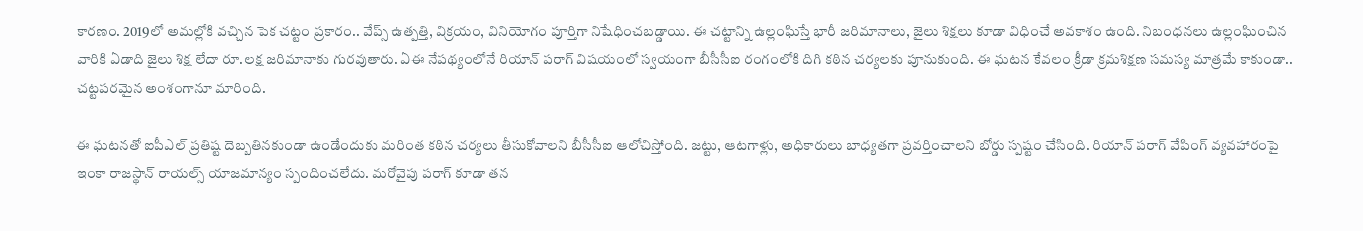కారణం. 2019లో అమల్లోకి వచ్చిన పెక చట్టం ప్రకారం.. వేప్స్ ఉత్పత్తి, విక్రయం, వినియోగం పూర్తిగా నిషేధించబడ్డాయి. ఈ చట్టాన్ని ఉల్లంఘిస్తే భారీ జరిమానాలు, జైలు శిక్షలు కూడా విధించే అవకాశం ఉంది. నిబంధనలు ఉల్లంఘించిన వారికి ఏడాది జైలు శిక్ష లేదా రూ.లక్ష జరిమానాకు గురవుతారు. ఏఈ నేపథ్యంలోనే రియాన్ పరాగ్‌ విషయంలో స్వయంగా బీసీసీఐ రంగంలోకి దిగి కఠిన చర్యలకు పూనుకుంది. ఈ ఘటన కేవలం క్రీడా క్రమశిక్షణ సమస్య మాత్రమే కాకుండా.. చట్టపరమైన అంశంగానూ మారింది.

ఈ ఘటనతో ఐపీఎల్ ప్రతిష్ట దెబ్బతినకుండా ఉండేందుకు మరింత కఠిన చర్యలు తీసుకోవాలని బీసీసీఐ ఆలోచిస్తోంది. జట్టు, ఆటగాళ్లు, అధికారులు బాధ్యతగా ప్రవర్తించాలని బోర్డు స్పష్టం చేసింది. రియాన్ పరాగ్‌ వేపింగ్‌ వ్యవహారంపై ఇంకా రాజస్థాన్‌ రాయల్స్ యాజమాన్యం స్పందించలేదు. మరోవైపు పరాగ్‌ కూడా తన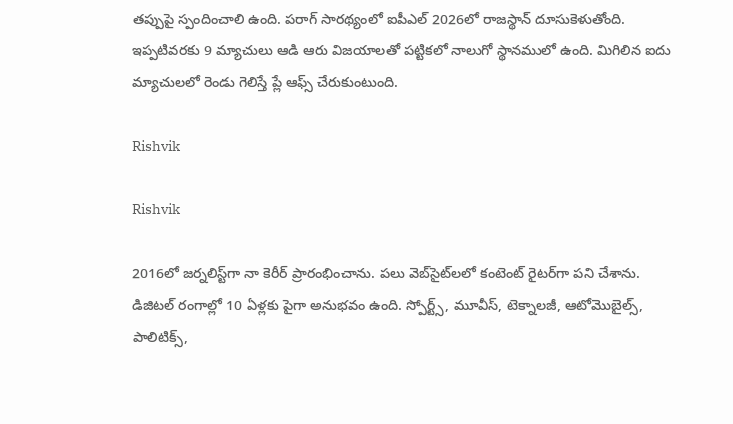తప్పుపై స్పందించాలి ఉంది. పరాగ్‌ సారథ్యంలో ఐపీఎల్ 2026లో రాజస్థాన్ దూసుకెళుతోంది. ఇప్పటివరకు 9 మ్యాచులు ఆడి ఆరు విజయాలతో పట్టికలో నాలుగో స్థానములో ఉంది. మిగిలిన ఐదు మ్యాచులలో రెండు గెలిస్తే ప్లే ఆఫ్స్ చేరుకుంటుంది.

Rishvik

Rishvik

2016లో జర్నలిస్ట్‌గా నా కెరీర్ ప్రారంభించాను. పలు వెబ్‌సైట్‌లలో కంటెంట్ రైటర్‌గా పని చేశాను. డిజిటల్‌ రంగాల్లో 10 ఏళ్లకు పైగా అనుభవం ఉంది. స్పోర్ట్స్, మూవీస్, టెక్నాలజీ, ఆటోమొబైల్స్, పాలిటిక్స్,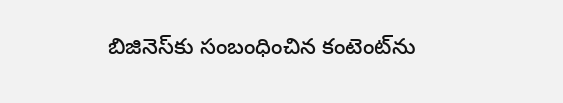బిజినెస్‌కు సంబంధించిన కంటెంట్‌ను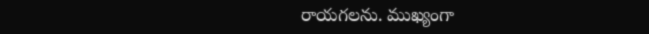రాయగలను. ముఖ్యంగా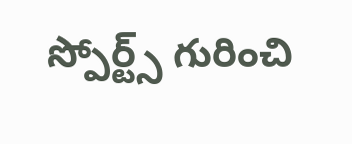స్పోర్ట్స్ గురించి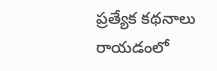ప్రత్యేక కథనాలు రాయడంలో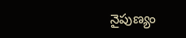నైపుణ్యం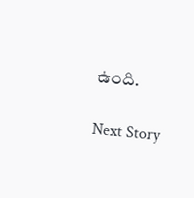ఉంది.

Next Story